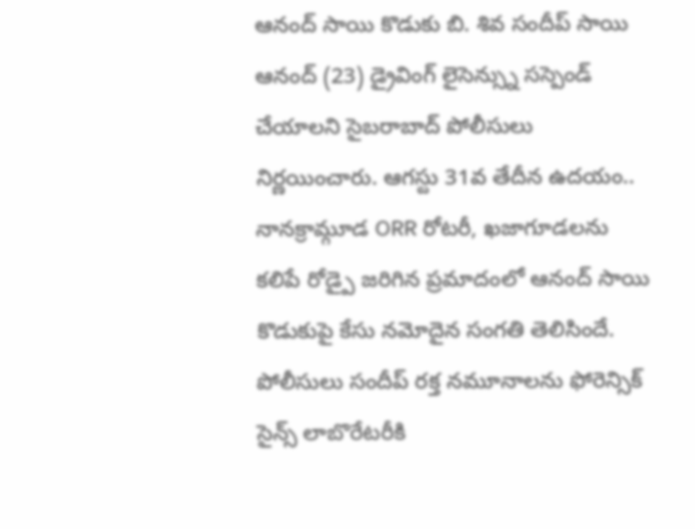ఆనంద్ సాయి కొడుకు బి. శివ సందీప్ సాయి ఆనంద్ (23) డ్రైవింగ్ లైసెన్స్ను సస్పెండ్ చేయాలని సైబరాబాద్ పోలీసులు నిర్ణయించారు. ఆగస్టు 31వ తేదీన ఉదయం.. నానక్రామ్గూడ ORR రోటరీ, ఖజాగూడలను కలిపే రోడ్పై జరిగిన ప్రమాదంలో ఆనంద్ సాయి కొడుకుపై కేసు నమోదైన సంగతి తెలిసిందే.
పోలీసులు సందీప్ రక్త నమూనాలను ఫోరెన్సిక్ సైన్స్ లాబొరేటరీకి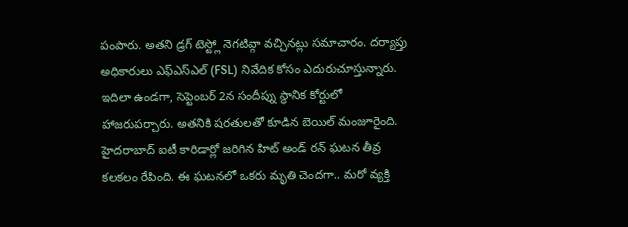పంపారు. అతని డ్రగ్ టెస్ట్లో నెగటివ్గా వచ్చినట్లు సమాచారం. దర్యాప్తు అధికారులు ఎఫ్ఎస్ఎల్ (FSL) నివేదిక కోసం ఎదురుచూస్తున్నారు. ఇదిలా ఉండగా, సెప్టెంబర్ 2న సందీప్ను స్థానిక కోర్టులో హాజరుపర్చారు. అతనికి షరతులతో కూడిన బెయిల్ మంజూరైంది.
హైదరాబాద్ ఐటీ కారిడార్లో జరిగిన హిట్ అండ్ రన్ ఘటన తీవ్ర కలకలం రేపింది. ఈ ఘటనలో ఒకరు మృతి చెందగా.. మరో వ్యక్తి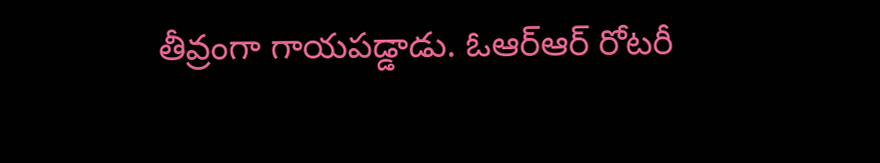తీవ్రంగా గాయపడ్డాడు. ఓఆర్ఆర్ రోటరీ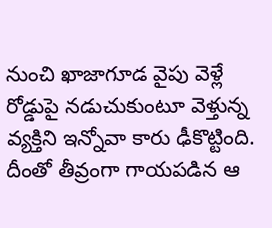నుంచి ఖాజాగూడ వైపు వెళ్లే రోడ్డుపై నడుచుకుంటూ వెళ్తున్న వ్యక్తిని ఇన్నోవా కారు ఢీకొట్టింది. దీంతో తీవ్రంగా గాయపడిన ఆ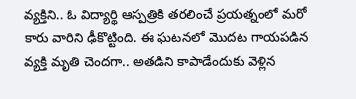వ్యక్తిని.. ఓ విద్యార్థి ఆస్పత్రికి తరలించే ప్రయత్నంలో మరో కారు వారిని ఢీకొట్టింది. ఈ ఘటనలో మొదట గాయపడిన వ్యక్తి మృతి చెందగా.. అతడిని కాపాడేందుకు వెళ్లిన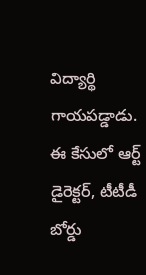విద్యార్థి గాయపడ్డాడు.
ఈ కేసులో ఆర్ట్ డైరెక్టర్, టీటీడీ బోర్డు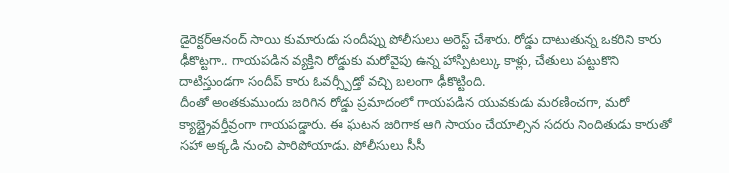డైరెక్టర్ఆనంద్ సాయి కుమారుడు సందీప్ను పోలీసులు అరెస్ట్ చేశారు. రోడ్డు దాటుతున్న ఒకరిని కారు ఢీకొట్టగా.. గాయపడిన వ్యక్తిని రోడ్డుకు మరోవైపు ఉన్న హాస్పిటల్కు కాళ్లు, చేతులు పట్టుకొని దాటిస్తుండగా సందీప్ కారు ఓవర్స్పీడ్తో వచ్చి బలంగా ఢీకొట్టింది.
దీంతో అంతకుముందు జరిగిన రోడ్డు ప్రమాదంలో గాయపడిన యువకుడు మరణించగా, మరో క్యాబ్డ్రైవర్తీవ్రంగా గాయపడ్డారు. ఈ ఘటన జరిగాక ఆగి సాయం చేయాల్సిన సదరు నిందితుడు కారుతో సహా అక్కడి నుంచి పారిపోయాడు. పోలీసులు సీసీ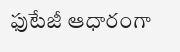ఫుటేజీ ఆధారంగా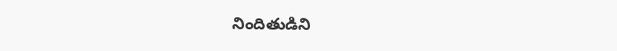నిందితుడిని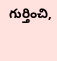గుర్తించి,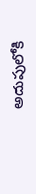అదుపులోకి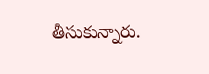తీసుకున్నారు.